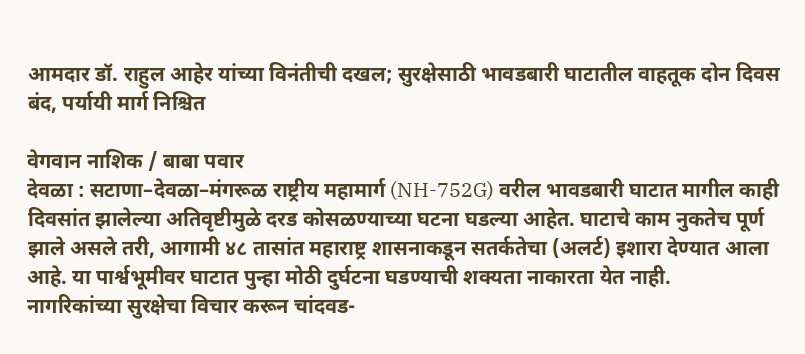आमदार डॉ. राहुल आहेर यांच्या विनंतीची दखल; सुरक्षेसाठी भावडबारी घाटातील वाहतूक दोन दिवस बंद, पर्यायी मार्ग निश्चित

वेगवान नाशिक / बाबा पवार
देवळा : सटाणा–देवळा–मंगरूळ राष्ट्रीय महामार्ग (NH-752G) वरील भावडबारी घाटात मागील काही दिवसांत झालेल्या अतिवृष्टीमुळे दरड कोसळण्याच्या घटना घडल्या आहेत. घाटाचे काम नुकतेच पूर्ण झाले असले तरी, आगामी ४८ तासांत महाराष्ट्र शासनाकडून सतर्कतेचा (अलर्ट) इशारा देण्यात आला आहे. या पार्श्वभूमीवर घाटात पुन्हा मोठी दुर्घटना घडण्याची शक्यता नाकारता येत नाही.
नागरिकांच्या सुरक्षेचा विचार करून चांदवड-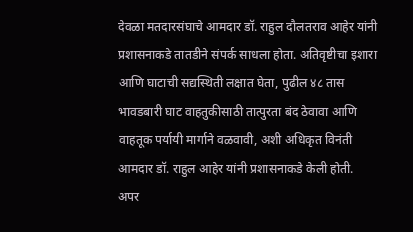देवळा मतदारसंघाचे आमदार डॉ. राहुल दौलतराव आहेर यांनी प्रशासनाकडे तातडीने संपर्क साधला होता. अतिवृष्टीचा इशारा आणि घाटाची सद्यस्थिती लक्षात घेता, पुढील ४८ तास भावडबारी घाट वाहतुकीसाठी तात्पुरता बंद ठेवावा आणि वाहतूक पर्यायी मार्गाने वळवावी, अशी अधिकृत विनंती आमदार डॉ. राहुल आहेर यांनी प्रशासनाकडे केली होती.
अपर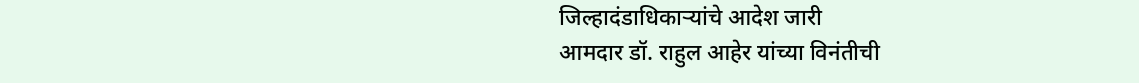जिल्हादंडाधिकाऱ्यांचे आदेश जारी
आमदार डॉ. राहुल आहेर यांच्या विनंतीची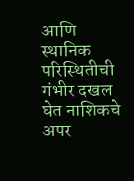आणि स्थानिक परिस्थितीची गंभीर दखल घेत नाशिकचे अपर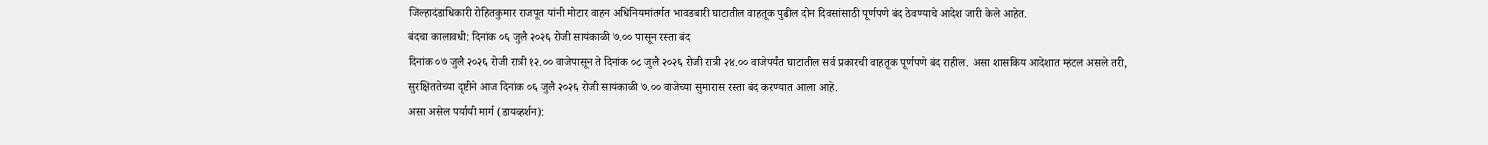जिल्हादंडाधिकारी रोहितकुमार राजपूत यांनी मोटार वाहन अधिनियमांतर्गत भावडबारी घाटातील वाहतूक पुढील दोन दिवसांसाठी पूर्णपणे बंद ठेवण्याचे आदेश जारी केले आहेत.
बंदचा कालावधी: दिनांक ०६ जुलै २०२६ रोजी सायंकाळी ७.०० पासून रस्ता बंद
दिनांक ०७ जुलै २०२६ रोजी रात्री १२.०० वाजेपासून ते दिनांक ०८ जुलै २०२६ रोजी रात्री २४.०० वाजेपर्यंत घाटातील सर्व प्रकारची वाहतूक पूर्णपणे बंद राहील. असा शासकिय आदेशात म्हंटल असले तरी, सुरक्षिततेच्या दृष्टीने आज दिनांक ०६ जुलै २०२६ रोजी सायंकाळी ७.०० वाजेच्या सुमारास रस्ता बंद करण्यात आला आहे.
असा असेल पर्यायी मार्ग (डायव्हर्शन):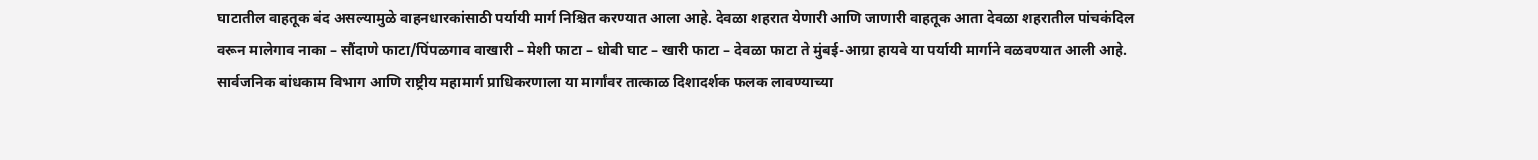घाटातील वाहतूक बंद असल्यामुळे वाहनधारकांसाठी पर्यायी मार्ग निश्चित करण्यात आला आहे. देवळा शहरात येणारी आणि जाणारी वाहतूक आता देवळा शहरातील पांचकंदिल वरून मालेगाव नाका – सौंदाणे फाटा/पिंपळगाव वाखारी – मेशी फाटा – धोबी घाट – खारी फाटा – देवळा फाटा ते मुंबई-आग्रा हायवे या पर्यायी मार्गाने वळवण्यात आली आहे. सार्वजनिक बांधकाम विभाग आणि राष्ट्रीय महामार्ग प्राधिकरणाला या मार्गांवर तात्काळ दिशादर्शक फलक लावण्याच्या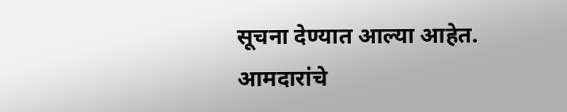सूचना देण्यात आल्या आहेत.
आमदारांचे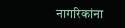नागरिकांना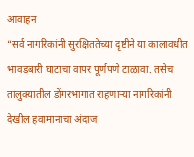आवाहन
“सर्व नागरिकांनी सुरक्षिततेच्या दृष्टीने या कालावधीत भावडबारी घाटाचा वापर पूर्णपणे टाळावा. तसेच तालुक्यातील डोंगरभागात राहणाऱ्या नागरिकांनी देखील हवामानाचा अंदाज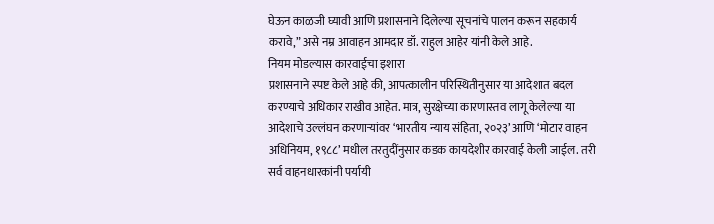घेऊन काळजी घ्यावी आणि प्रशासनाने दिलेल्या सूचनांचे पालन करून सहकार्य करावे,” असे नम्र आवाहन आमदार डॉ. राहुल आहेर यांनी केले आहे.
नियम मोडल्यास कारवाईचा इशारा
प्रशासनाने स्पष्ट केले आहे की, आपत्कालीन परिस्थितीनुसार या आदेशात बदल करण्याचे अधिकार राखीव आहेत. मात्र, सुरक्षेच्या कारणास्तव लागू केलेल्या या आदेशाचे उल्लंघन करणाऱ्यांवर ‘भारतीय न्याय संहिता, २०२३’ आणि ‘मोटार वाहन अधिनियम, १९८८’ मधील तरतुदींनुसार कडक कायदेशीर कारवाई केली जाईल. तरी सर्व वाहनधारकांनी पर्यायी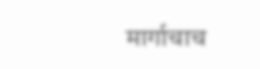मार्गाचाच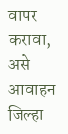वापर करावा, असे आवाहन जिल्हा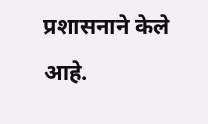प्रशासनाने केले आहे.